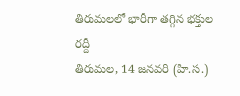తిరుమలలో భారీగా తగ్గిన భక్తుల రద్దీ
తిరుమల, 14 జనవరి (హి.స.)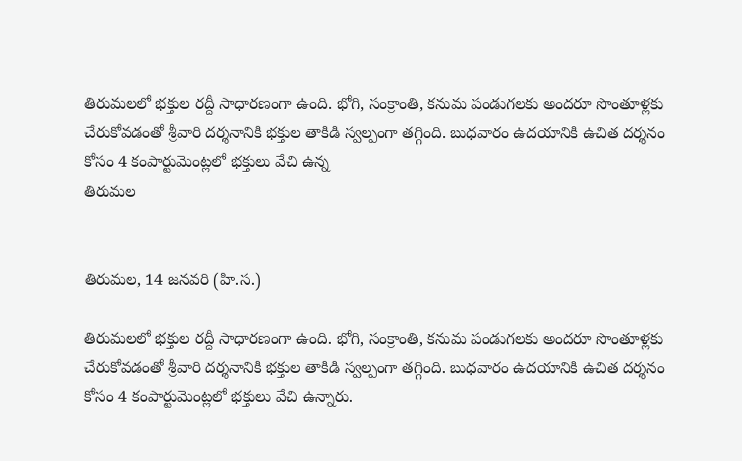తిరుమలలో భక్తుల రద్దీ సాధారణంగా ఉంది. భోగి, సంక్రాంతి, కనుమ పండుగలకు అందరూ సొంతూళ్లకు చేరుకోవడంతో శ్రీవారి దర్శనానికి భక్తుల తాకిడి స్వల్పంగా తగ్గింది. బుధవారం ఉదయానికి ఉచిత దర్శనం కోసం 4 కంపార్టుమెంట్లలో భక్తులు వేచి ఉన్న
తిరుమల


తిరుమల, 14 జనవరి (హి.స.)

తిరుమలలో భక్తుల రద్దీ సాధారణంగా ఉంది. భోగి, సంక్రాంతి, కనుమ పండుగలకు అందరూ సొంతూళ్లకు చేరుకోవడంతో శ్రీవారి దర్శనానికి భక్తుల తాకిడి స్వల్పంగా తగ్గింది. బుధవారం ఉదయానికి ఉచిత దర్శనం కోసం 4 కంపార్టుమెంట్లలో భక్తులు వేచి ఉన్నారు.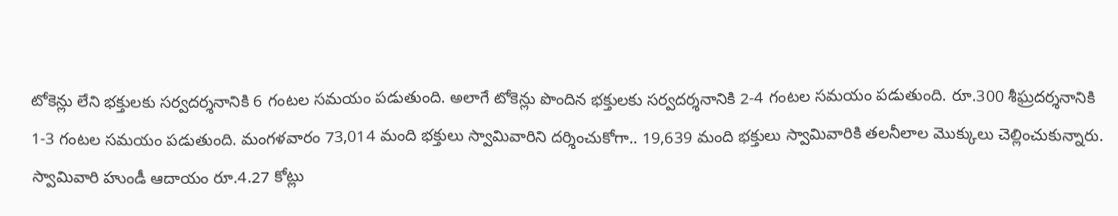టోకెన్లు లేని భక్తులకు సర్వదర్శనానికి 6 గంటల సమయం పడుతుంది. అలాగే టోకెన్లు పొందిన భక్తులకు సర్వదర్శనానికి 2-4 గంటల సమయం పడుతుంది. రూ.300 శీఘ్రదర్శనానికి 1-3 గంటల సమయం పడుతుంది. మంగళవారం 73,014 మంది భక్తులు స్వామివారిని దర్శించుకోగా.. 19,639 మంది భక్తులు స్వామివారికి తలనీలాల మొక్కులు చెల్లించుకున్నారు. స్వామివారి హుండీ ఆదాయం రూ.4.27 కోట్లు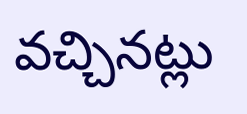వచ్చినట్లు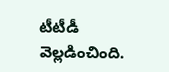టీటీడీ వెల్లడించింది.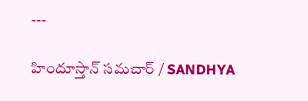---

హిందూస్తాన్ సమచార్ / SANDHYA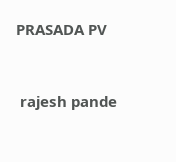PRASADA PV


 rajesh pande